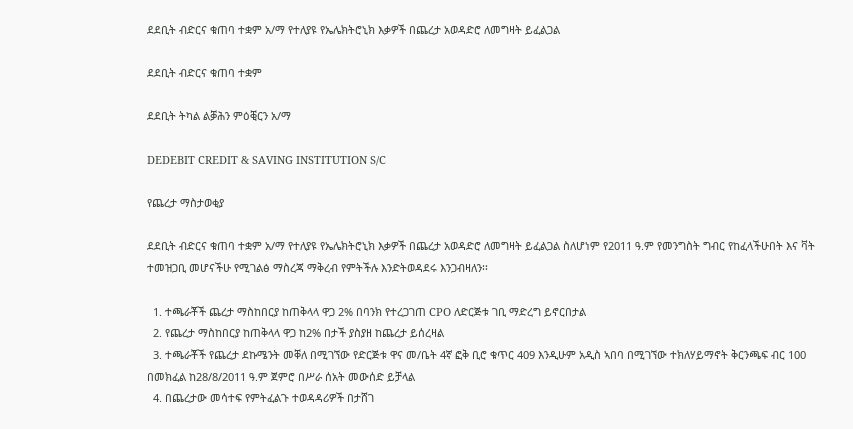ደደቢት ብድርና ቁጠባ ተቋም አ/ማ የተለያዩ የኤሌክትሮኒክ እቃዎች በጨረታ አወዳድሮ ለመግዛት ይፈልጋል

ደደቢት ብድርና ቁጠባ ተቋም

ደደቢት ትካል ልቓሕን ምዕቒርን አ/ማ

DEDEBIT CREDIT & SAVING INSTITUTION S/C

የጨረታ ማስታወቂያ

ደደቢት ብድርና ቁጠባ ተቋም አ/ማ የተለያዩ የኤሌክትሮኒክ እቃዎች በጨረታ አወዳድሮ ለመግዛት ይፈልጋል ስለሆነም የ2011 ዓ.ም የመንግስት ግብር የከፈላችሁበት እና ቫት ተመዝጋቢ መሆናችሁ የሚገልፅ ማስረጃ ማቅረብ የምትችሉ እንድትወዳደሩ እንጋብዛለን፡፡

  1. ተጫራቾች ጨረታ ማስከበርያ ከጠቅላላ ዋጋ 2% በባንክ የተረጋገጠ CPO ለድርጅቱ ገቢ ማድረግ ይኖርበታል
  2. የጨረታ ማስከበርያ ከጠቅላላ ዋጋ ከ2% በታች ያስያዘ ከጨረታ ይሰረዛል
  3. ተጫራቾች የጨረታ ደኩሜንት መቐለ በሚገኘው የድርጅቱ ዋና መ/ቤት 4ኛ ፎቅ ቢሮ ቁጥር 409 እንዲሁም አዲስ ኣበባ በሚገኘው ተክለሃይማኖት ቅርንጫፍ ብር 100 በመክፈል ከ28/8/2011 ዓ.ም ጀምሮ በሥራ ሰአት መውሰድ ይቻላል
  4. በጨረታው መሳተፍ የምትፈልጉ ተወዳዳሪዎች በታሸገ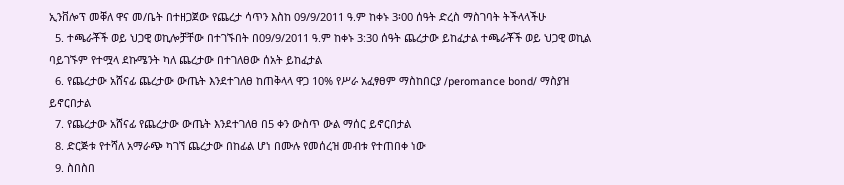ኢንቨሎፕ መቐለ ዋና መ/ቤት በተዘጋጀው የጨረታ ሳጥን እስከ 09/9/2011 ዓ.ም ከቀኑ 3፡00 ሰዓት ድረስ ማስገባት ትችላላችሁ
  5. ተጫራቾች ወይ ህጋዊ ወኪሎቻቸው በተገኙበት በ09/9/2011 ዓ.ም ከቀኑ 3:30 ሰዓት ጨረታው ይከፈታል ተጫራቾች ወይ ህጋዊ ወኪል ባይገኙም የተሟላ ደኩሜንት ካለ ጨረታው በተገለፀው ሰአት ይከፈታል
  6. የጨረታው አሸናፊ ጨረታው ውጤት እንደተገለፀ ከጠቅላላ ዋጋ 10% የሥራ አፈፃፀም ማስከበርያ /peromance bond/ ማስያዝ ይኖርበታል
  7. የጨረታው አሸናፊ የጨረታው ውጤት እንደተገለፀ በ5 ቀን ውስጥ ውል ማሰር ይኖርበታል
  8. ድርጅቱ የተሻለ አማራጭ ካገኘ ጨረታው በከፊል ሆነ በሙሉ የመሰረዝ መብቱ የተጠበቀ ነው
  9. ስበስበ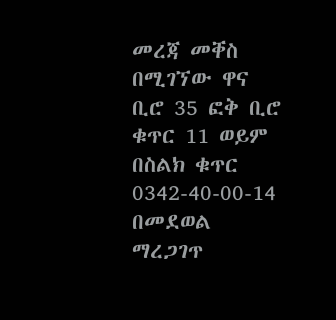መረጃ መቐስ በሚገኘው ዋና ቢሮ 35 ፎቅ ቢሮ ቁጥር 11 ወይም በስልክ ቁጥር 0342-40-00-14 በመደወል ማረጋገጥ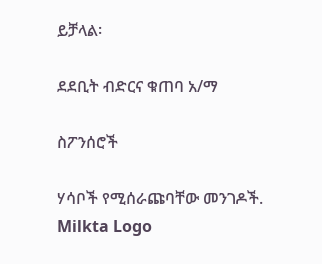ይቻላል፡

ደደቢት ብድርና ቁጠባ አ/ማ

ስፖንሰሮች

ሃሳቦች የሚሰራጩባቸው መንገዶች.
Milkta Logo